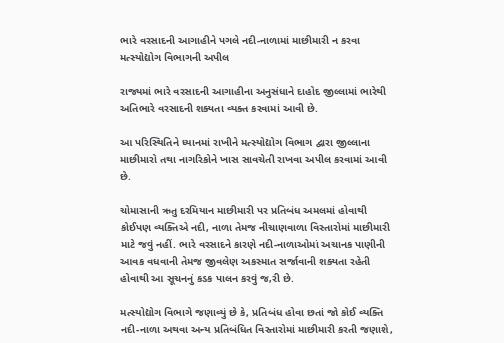ભારે વરસાદની આગાહીને પગલે નદી-નાળામાં માછીમારી ન કરવા મત્સ્યોદ્યોગ વિભાગની અપીલ

રાજ્યમાં ભારે વરસાદની આગાહીના અનુસંધાને દાહોદ જીલ્લામાં ભારેથી અતિભારે વરસાદની શક્યતા વ્યક્ત કરવામાં આવી છે.

આ પરિસ્થિતિને ધ્યાનમાં રાખીને મત્સ્યોદ્યોગ વિભાગ દ્વારા જીલ્લાના માછીમારો તથા નાગરિકોને ખાસ સાવચેતી રાખવા અપીલ કરવામાં આવી છે.

ચોમાસાની ઋતુ દરમિયાન માછીમારી પર પ્રતિબંધ અમલમાં હોવાથી કોઈપણ વ્યક્તિએ નદી, નાળા તેમજ નીચાણવાળા વિસ્તારોમાં માછીમારી માટે જવું નહીં. ભારે વરસાદને કારણે નદી-નાળાઓમાં અચાનક પાણીની આવક વધવાની તેમજ જીવલેણ અકસ્માત સર્જાવાની શક્યતા રહેતી હોવાથી આ સૂચનનું કડક પાલન કરવું જ‚રી છે.

મત્સ્યોદ્યોગ વિભાગે જણાવ્યું છે કે, પ્રતિબંધ હોવા છતાં જો કોઈ વ્યક્તિ નદી-નાળા અથવા અન્ય પ્રતિબંધિત વિસ્તારોમાં માછીમારી કરતી જણાશે,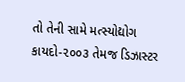તો તેની સામે મત્સ્યોદ્યોગ કાયદો-૨૦૦૩ તેમજ ડિઝાસ્ટર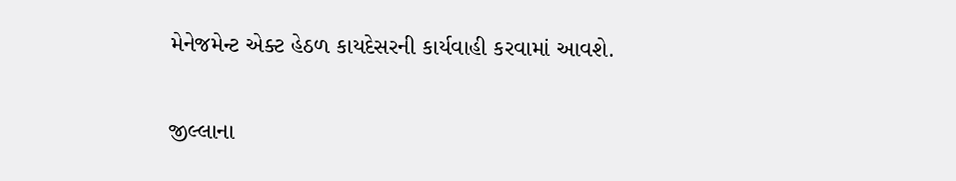મેનેજમેન્ટ એક્ટ હેઠળ કાયદેસરની કાર્યવાહી કરવામાં આવશે.

જીલ્લાના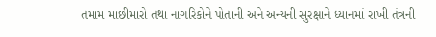તમામ માછીમારો તથા નાગરિકોને પોતાની અને અન્યની સુરક્ષાને ધ્યાનમાં રાખી તંત્રની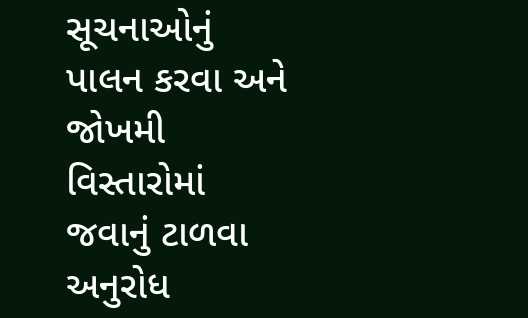સૂચનાઓનું પાલન કરવા અને જોખમી વિસ્તારોમાં જવાનું ટાળવા અનુરોધ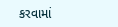કરવામાં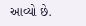આવ્યો છે.